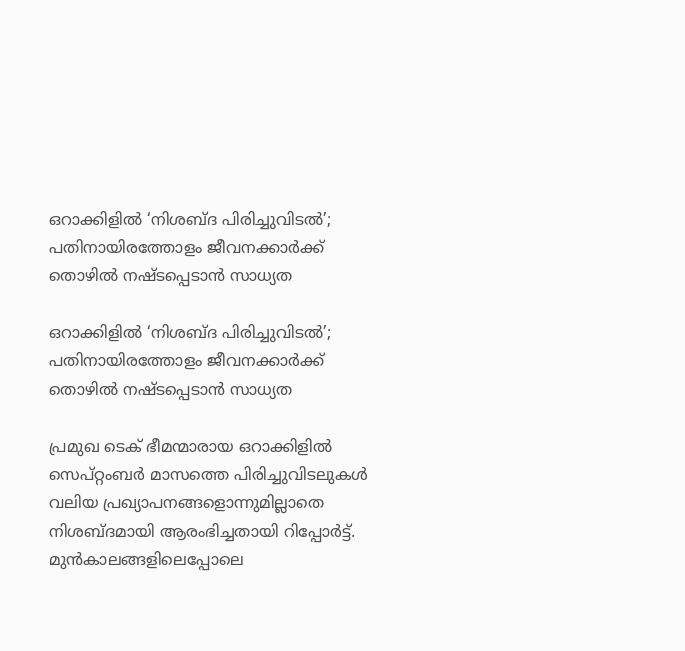ഒറാക്കിളിൽ ‘നിശബ്ദ പിരിച്ചുവിടൽ’; പതിനായിരത്തോളം ജീവനക്കാർക്ക് തൊഴിൽ നഷ്ടപ്പെടാൻ സാധ്യത

ഒറാക്കിളിൽ ‘നിശബ്ദ പിരിച്ചുവിടൽ’; പതിനായിരത്തോളം ജീവനക്കാർക്ക് തൊഴിൽ നഷ്ടപ്പെടാൻ സാധ്യത

പ്രമുഖ ടെക് ഭീമന്മാരായ ഒറാക്കിളിൽ സെപ്റ്റംബർ മാസത്തെ പിരിച്ചുവിടലുകൾ വലിയ പ്രഖ്യാപനങ്ങളൊന്നുമില്ലാതെ നിശബ്ദമായി ആരംഭിച്ചതായി റിപ്പോർട്ട്. മുൻകാലങ്ങളിലെപ്പോലെ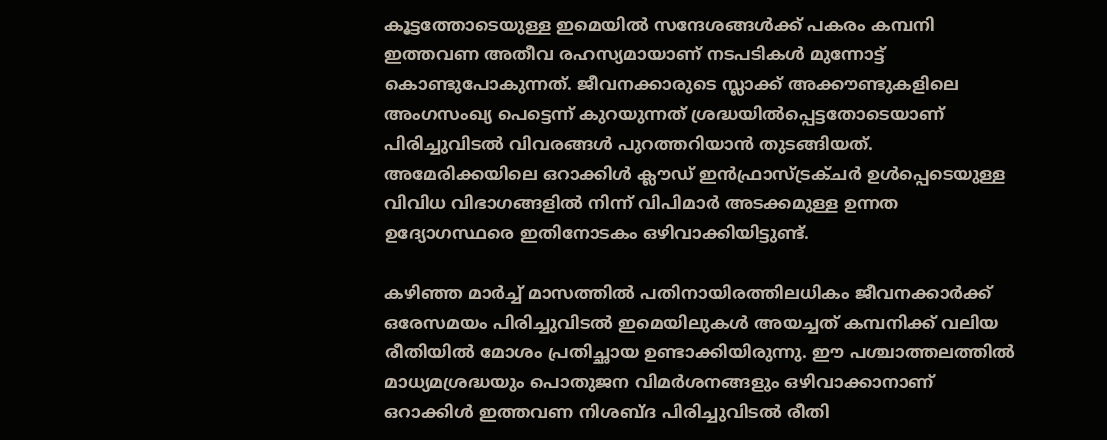കൂട്ടത്തോടെയുള്ള ഇമെയിൽ സന്ദേശങ്ങൾക്ക് പകരം കമ്പനി ഇത്തവണ അതീവ രഹസ്യമായാണ് നടപടികൾ മുന്നോട്ട് കൊണ്ടുപോകുന്നത്. ജീവനക്കാരുടെ സ്ലാക്ക് അക്കൗണ്ടുകളിലെ അംഗസംഖ്യ പെട്ടെന്ന് കുറയുന്നത് ശ്രദ്ധയിൽപ്പെട്ടതോടെയാണ് പിരിച്ചുവിടൽ വിവരങ്ങൾ പുറത്തറിയാൻ തുടങ്ങിയത്. അമേരിക്കയിലെ ഒറാക്കിൾ ക്ലൗഡ് ഇൻഫ്രാസ്ട്രക്ചർ ഉൾപ്പെടെയുള്ള വിവിധ വിഭാഗങ്ങളിൽ നിന്ന് വിപിമാർ അടക്കമുള്ള ഉന്നത ഉദ്യോഗസ്ഥരെ ഇതിനോടകം ഒഴിവാക്കിയിട്ടുണ്ട്.

കഴിഞ്ഞ മാർച്ച് മാസത്തിൽ പതിനായിരത്തിലധികം ജീവനക്കാർക്ക് ഒരേസമയം പിരിച്ചുവിടൽ ഇമെയിലുകൾ അയച്ചത് കമ്പനിക്ക് വലിയ രീതിയിൽ മോശം പ്രതിച്ഛായ ഉണ്ടാക്കിയിരുന്നു. ഈ പശ്ചാത്തലത്തിൽ മാധ്യമശ്രദ്ധയും പൊതുജന വിമർശനങ്ങളും ഒഴിവാക്കാനാണ് ഒറാക്കിൾ ഇത്തവണ നിശബ്ദ പിരിച്ചുവിടൽ രീതി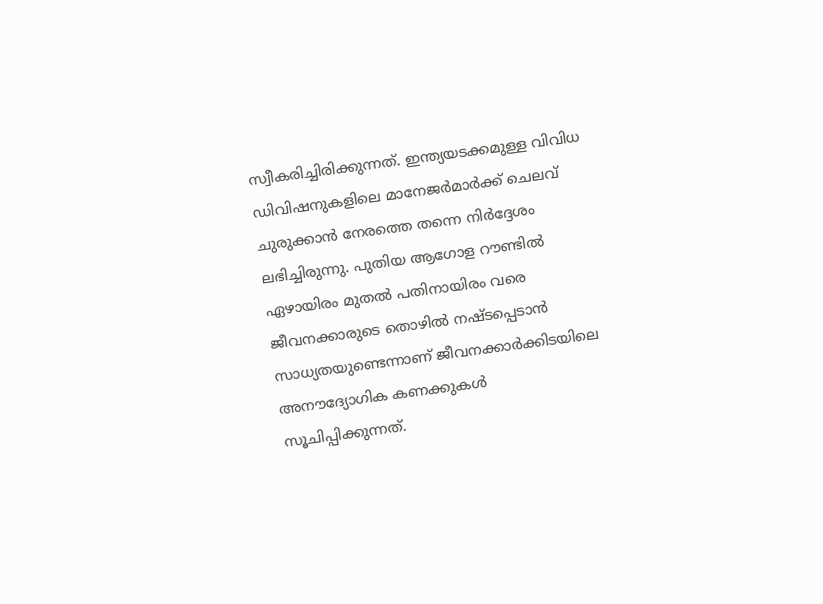സ്വീകരിച്ചിരിക്കുന്നത്. ഇന്ത്യയടക്കമുള്ള വിവിധ ഡിവിഷനുകളിലെ മാനേജർമാർക്ക് ചെലവ് ചുരുക്കാൻ നേരത്തെ തന്നെ നിർദ്ദേശം ലഭിച്ചിരുന്നു. പുതിയ ആഗോള റൗണ്ടിൽ ഏഴായിരം മുതൽ പതിനായിരം വരെ ജീവനക്കാരുടെ തൊഴിൽ നഷ്ടപ്പെടാൻ സാധ്യതയുണ്ടെന്നാണ് ജീവനക്കാർക്കിടയിലെ അനൗദ്യോഗിക കണക്കുകൾ സൂചിപ്പിക്കുന്നത്.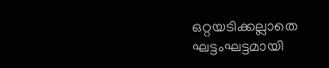ഒറ്റയടിക്കല്ലാതെ ഘട്ടംഘട്ടമായി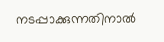നടപ്പാക്കുന്നതിനാൽ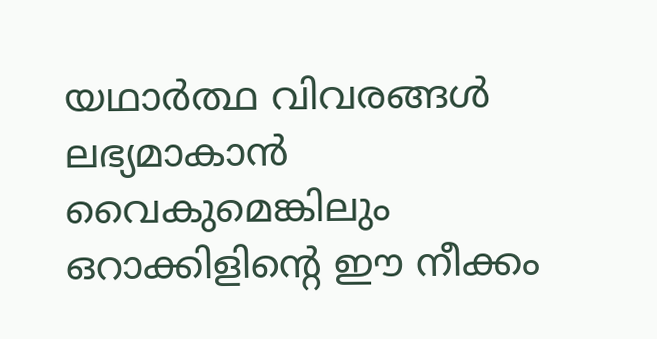യഥാർത്ഥ വിവരങ്ങൾ ലഭ്യമാകാൻ വൈകുമെങ്കിലും ഒറാക്കിളിന്റെ ഈ നീക്കം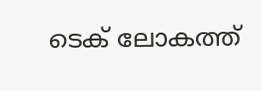ടെക് ലോകത്ത്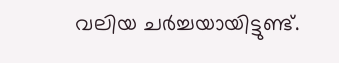വലിയ ചർച്ചയായിട്ടുണ്ട്.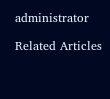administrator

Related Articles